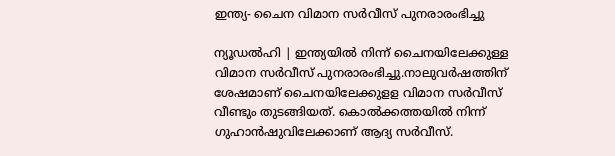ഇന്ത്യ- ചൈന വിമാന സര്‍വീസ് പുനരാരംഭിച്ചു

ന്യൂഡല്‍ഹി | ഇന്ത്യയില്‍ നിന്ന് ചൈനയിലേക്കുള്ള വിമാന സര്‍വീസ് പുനരാരംഭിച്ചു.നാലുവര്‍ഷത്തിന് ശേഷമാണ് ചൈനയിലേക്കുളള വിമാന സർവീസ് വീണ്ടും തുടങ്ങിയത്. കൊല്‍ക്കത്തയില്‍ നിന്ന് ഗുഹാന്‍ഷുവിലേക്കാണ് ആദ്യ സര്‍വീസ്.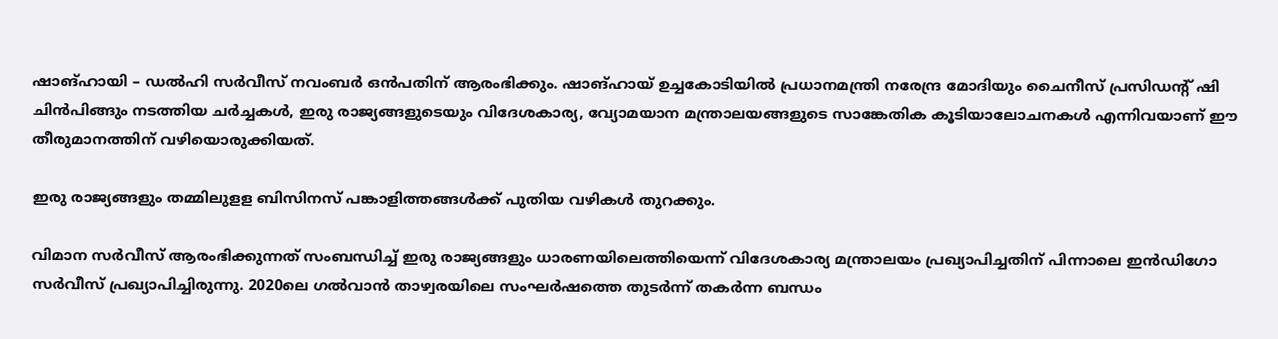ഷാങ്ഹായി – ഡല്‍ഹി സര്‍വീസ് നവംബര്‍ ഒന്‍പതിന് ആരംഭിക്കും. ഷാങ്ഹായ് ഉച്ചകോടിയില്‍ പ്രധാനമന്ത്രി നരേന്ദ്ര മോദിയും ചൈനീസ് പ്രസിഡന്റ് ഷി ചിന്‍പിങ്ങും നടത്തിയ ചര്‍ച്ചകള്‍, ഇരു രാജ്യങ്ങളുടെയും വിദേശകാര്യ, വ്യോമയാന മന്ത്രാലയങ്ങളുടെ സാങ്കേതിക കൂടിയാലോചനകള്‍ എന്നിവയാണ് ഈ തീരുമാനത്തിന് വഴിയൊരുക്കിയത്.

ഇരു രാജ്യങ്ങളും തമ്മിലുളള ബിസിനസ് പങ്കാളിത്തങ്ങള്‍ക്ക് പുതിയ വഴികള്‍ തുറക്കും.

വിമാന സര്‍വീസ് ആരംഭിക്കുന്നത് സംബന്ധിച്ച് ഇരു രാജ്യങ്ങളും ധാരണയിലെത്തിയെന്ന് വിദേശകാര്യ മന്ത്രാലയം പ്രഖ്യാപിച്ചതിന് പിന്നാലെ ഇന്‍ഡിഗോ സര്‍വീസ് പ്രഖ്യാപിച്ചിരുന്നു. 2020ലെ ഗല്‍വാന്‍ താഴ്വരയിലെ സംഘര്‍ഷത്തെ തുടര്‍ന്ന് തകര്‍ന്ന ബന്ധം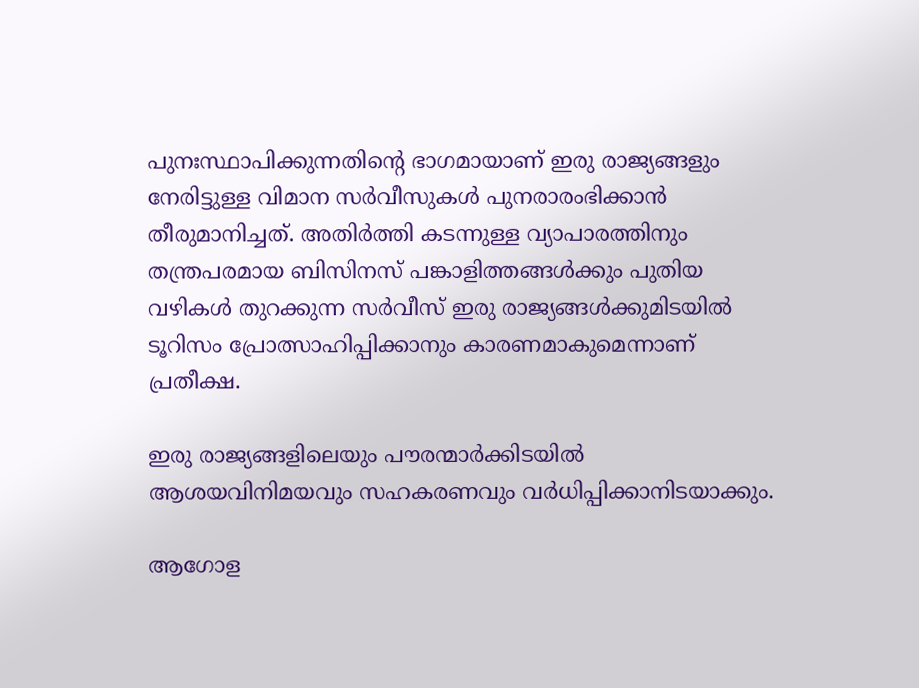പുനഃസ്ഥാപിക്കുന്നതിന്റെ ഭാഗമായാണ് ഇരു രാജ്യങ്ങളും നേരിട്ടുള്ള വിമാന സര്‍വീസുകള്‍ പുനരാരംഭിക്കാന്‍ തീരുമാനിച്ചത്. അതിര്‍ത്തി കടന്നുള്ള വ്യാപാരത്തിനും തന്ത്രപരമായ ബിസിനസ് പങ്കാളിത്തങ്ങള്‍ക്കും പുതിയ വഴികള്‍ തുറക്കുന്ന സര്‍വീസ് ഇരു രാജ്യങ്ങള്‍ക്കുമിടയില്‍ ടൂറിസം പ്രോത്സാഹിപ്പിക്കാനും കാരണമാകുമെന്നാണ് പ്രതീക്ഷ.

ഇരു രാജ്യങ്ങളിലെയും പൗരന്മാര്‍ക്കിടയില്‍ ആശയവിനിമയവും സഹകരണവും വര്‍ധിപ്പിക്കാനിടയാക്കും.

ആഗോള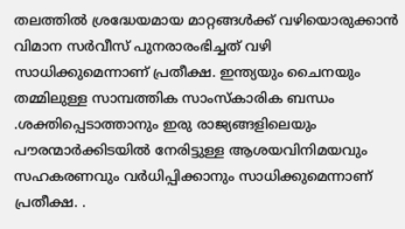തലത്തില്‍ ശ്രദ്ധേയമായ മാറ്റങ്ങള്‍ക്ക് വഴിയൊരുക്കാന്‍ വിമാന സര്‍വീസ് പുനരാരംഭിച്ചത് വഴി സാധിക്കുമെന്നാണ് പ്രതീക്ഷ. ഇന്ത്യയും ചൈനയും തമ്മിലുള്ള സാമ്പത്തിക സാംസ്‌കാരിക ബന്ധം .ശക്തിപ്പെടാത്താനും ഇരു രാജ്യങ്ങളിലെയും പൗരന്മാര്‍ക്കിടയില്‍ നേരിട്ടുള്ള ആശയവിനിമയവും സഹകരണവും വര്‍ധിപ്പിക്കാനും സാധിക്കുമെന്നാണ് പ്രതീക്ഷ. .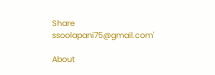Share
ssoolapani75@gmail.com'

About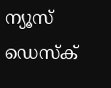ന്യൂസ് ഡെസ്ക്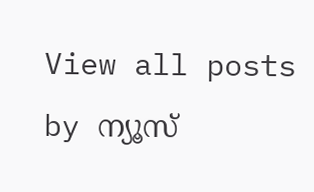View all posts by ന്യൂസ്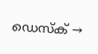ഡെസ്ക് →